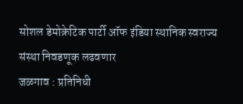सोशल डेमोक्रेटिक पार्टी ऑफ इंडिया स्थानिक स्वराज्य संस्था निवडणूक लढवणार
जळगाव : प्रतिनिधी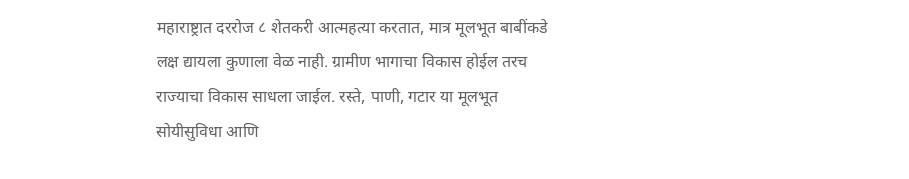महाराष्ट्रात दररोज ८ शेतकरी आत्महत्या करतात, मात्र मूलभूत बाबींकडे लक्ष द्यायला कुणाला वेळ नाही. ग्रामीण भागाचा विकास होईल तरच राज्याचा विकास साधला जाईल. रस्ते, पाणी, गटार या मूलभूत सोयीसुविधा आणि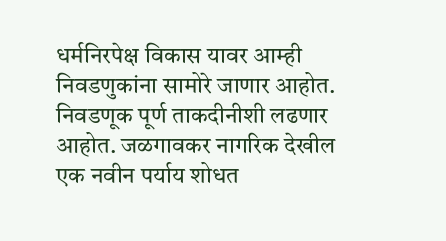धर्मनिरपेक्ष विकास यावर आम्ही निवडणुकांना सामोरे जाणार आहोत. निवडणूक पूर्ण ताकदीनीशी लढणार आहोत. जळगावकर नागरिक देखील एक नवीन पर्याय शोधत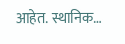आहेत. स्थानिक…